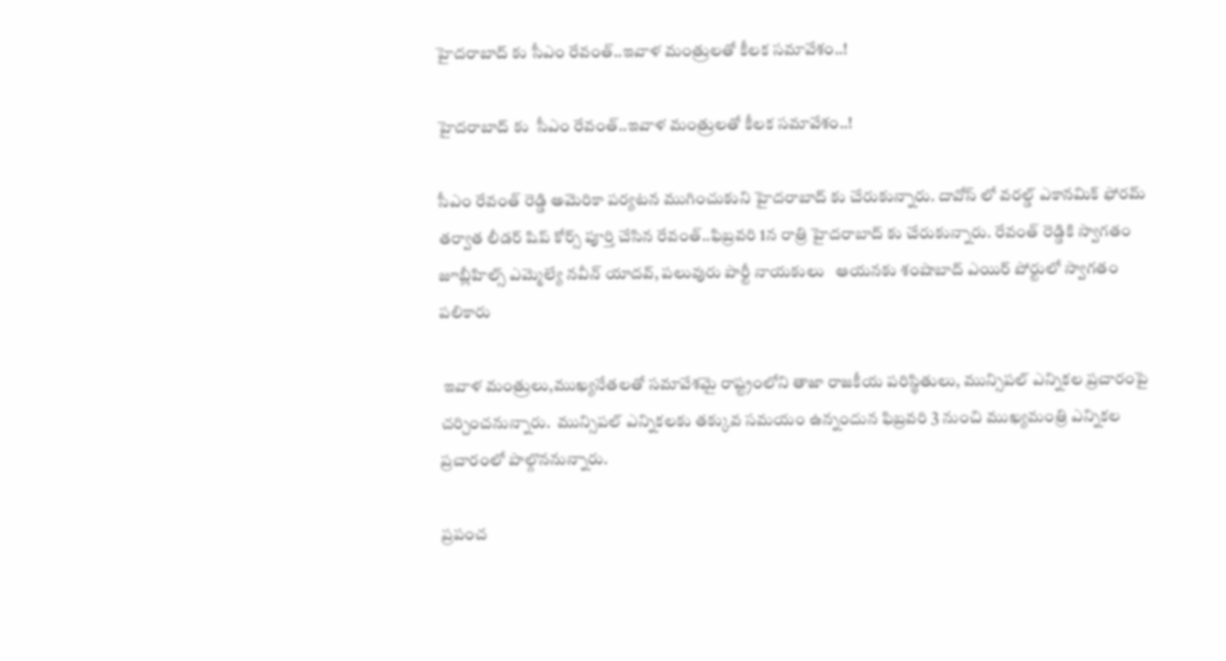హైదరాబాద్ కు సీఎం రేవంత్..ఇవాళ మంత్రులతో కీలక సమావేశం..!

హైదరాబాద్ కు  సీఎం రేవంత్..ఇవాళ మంత్రులతో కీలక సమావేశం..!

సీఎం రేవంత్ రెడ్డి అమెరికా పర్యటన ముగించుకుని హైదరాబాద్ కు చేరుకున్నారు. దావోస్ లో వరల్డ్ ఎకానమిక్ ఫోరమ్  తర్వాత లీడర్ షిప్ కోర్స్ పూర్తి చేసిన రేవంత్..ఫిబ్రవరి 1న రాత్రి హైదరాబాద్ కు చేరుకున్నారు. రేవంత్ రెడ్డికి స్వాగతం జూబ్లీహిల్స్ ఎమ్మెల్యే నవీన్ యాదవ్, పలువురు పార్టీ నాయకులు   ఆయనకు శంషాబాద్ ఎయిర్ పోర్టులో స్వాగతం పలికారు

 ఇవాళ మంత్రులు,ముఖ్యనేతలతో సమావేశమై రాష్ట్రంలోని తాజా రాజకీయ పరిస్థితులు, మున్సిపల్ ఎన్నికల ప్రచారంపై చర్చించనున్నారు.  మున్సిపల్ ఎన్నికలకు తక్కువ సమయం ఉన్నందున ఫిబ్రవరి 3 నుంచి ముఖ్యమంత్రి ఎన్నికల ప్రచారంలో పాల్గొననున్నారు.

ప్రపంచ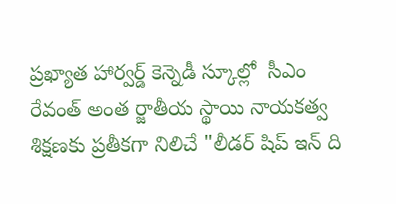ప్రఖ్యాత హార్వర్డ్ కెన్నెడీ స్కూల్లో  సీఎం రేవంత్ అంత ర్జాతీయ స్థాయి నాయకత్వ శిక్షణకు ప్రతీకగా నిలిచే "లీడర్ షిప్ ఇన్ ది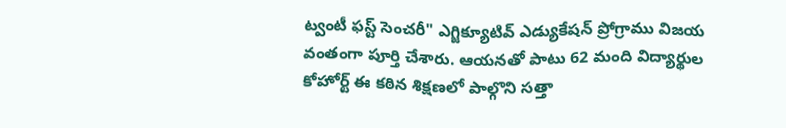ట్వంటీ ఫస్ట్ సెంచరీ" ఎగ్జిక్యూటివ్ ఎడ్యుకేషన్ ప్రోగ్రాము విజయ వంతంగా పూర్తి చేశారు. ఆయనతో పాటు 62 మంది విద్యార్థుల కోహోర్ట్ ఈ కఠిన శిక్షణలో పాల్గొని సత్తా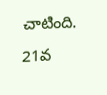చాటింది. 21వ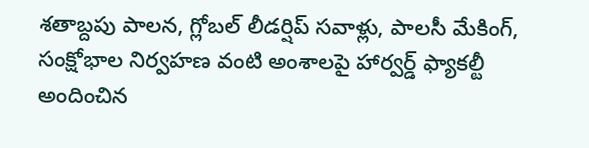శతాబ్దపు పాలన, గ్లోబల్ లీడర్షిప్ సవాళ్లు, పాలసీ మేకింగ్, సంక్షోభాల నిర్వహణ వంటి అంశాలపై హార్వర్డ్ ఫ్యాకల్టీ అందించిన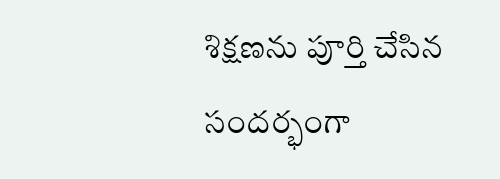శిక్షణను పూర్తి చేసిన సందర్భంగా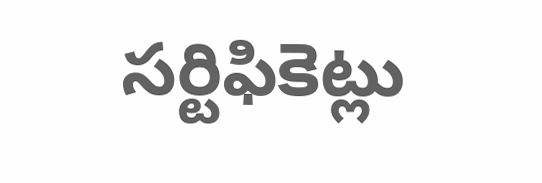సర్టిఫికెట్లు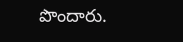పొందారు.